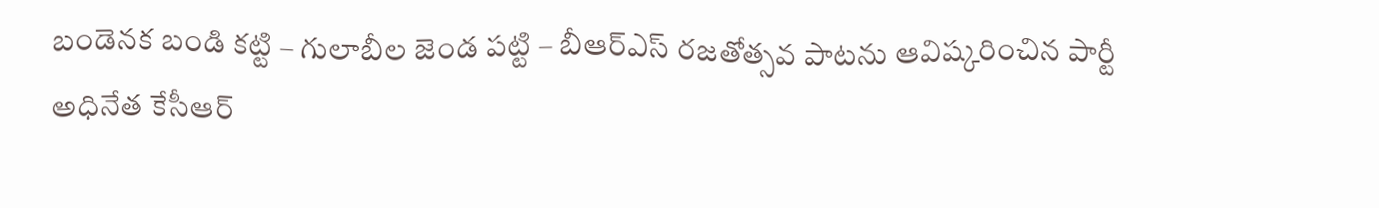బండెనక బండి కట్టి – గులాబీల జెండ పట్టి – బీఆర్ఎస్ రజతోత్సవ పాటను ఆవిష్కరించిన పార్టీ అధినేత కేసీఆర్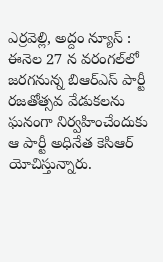ఎర్ర‌వెల్లి, అద్దం న్యూస్ : ఈనెల‌ 27 న వరంగల్‌లో జరగనున్న బిఆర్ఎస్ పార్టీ రజతోత్సవ వేడుకలను ఘ‌నంగా నిర్వ‌హించేందుకు ఆ పార్టీ అధినేత కెసిఆర్ యోచిస్తున్నారు.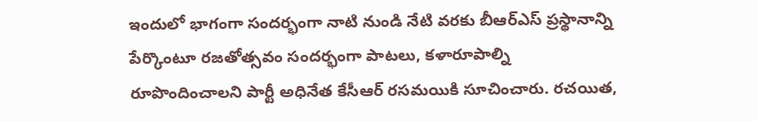ఇందులో భాగంగా సందర్భంగా నాటి నుండి నేటి వరకు బీఆర్ఎస్ ప్రస్థానాన్ని పేర్కొంటూ రజతోత్సవం సందర్భంగా పాటలు, కళారూపాల్ని రూపొందించాలని పార్టీ అధినేత కేసీఆర్ రసమయికి సూచించారు. రచయిత,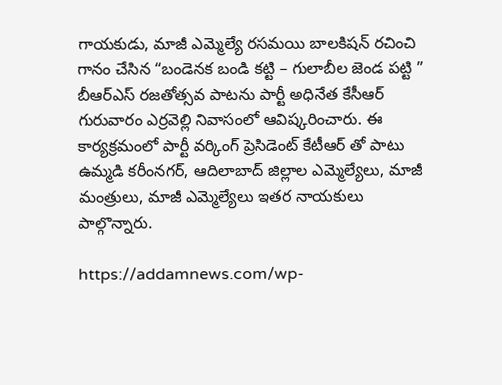గాయకుడు, మాజీ ఎమ్మెల్యే రసమయి బాలకిషన్ రచించి గానం చేసిన “బండెనక బండి కట్టి – గులాబీల జెండ పట్టి ” బీఆర్ఎస్ రజతోత్సవ పాటను పార్టీ అధినేత కేసీఆర్ గురువారం ఎర్రవెల్లి నివాసంలో ఆవిష్కరించారు. ఈ కార్యక్రమంలో పార్టీ వర్కింగ్ ప్రెసిడెంట్ కేటీఆర్ తో పాటు ఉమ్మడి కరీంనగర్, ఆదిలాబాద్ జిల్లాల ఎమ్మెల్యేలు, మాజీ మంత్రులు, మాజీ ఎమ్మెల్యేలు ఇతర నాయకులు పాల్గొన్నారు.

https://addamnews.com/wp-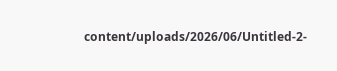content/uploads/2026/06/Untitled-2-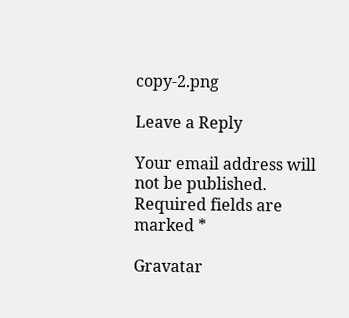copy-2.png

Leave a Reply

Your email address will not be published. Required fields are marked *

Gravatar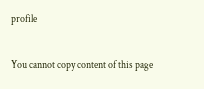profile

You cannot copy content of this page